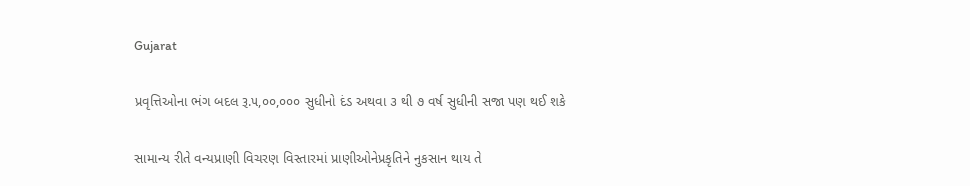Gujarat

પ્રવૃત્તિઓના ભંગ બદલ રૂ.૫,૦૦,૦૦૦ સુધીનો દંડ અથવા ૩ થી ૭ વર્ષ સુધીની સજા પણ થઈ શકે

સામાન્ય રીતે વન્યપ્રાણી વિચરણ વિસ્તારમાં પ્રાણીઓનેપ્રકૃતિને નુકસાન થાય તે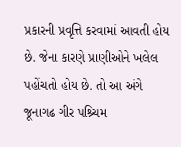પ્રકારની પ્રવૃત્તિ કરવામાં આવતી હોય છે. જેના કારણે પ્રાણીઓને ખલેલ પહોંચતો હોય છે. તો આ અંગે જૂનાગઢ ગીર પશ્ર્ચિમ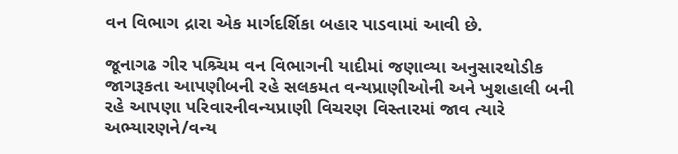વન વિભાગ દ્રારા એક માર્ગદર્શિકા બહાર પાડવામાં આવી છે.

જૂનાગઢ ગીર પશ્ર્ચિમ વન વિભાગની યાદીમાં જણાવ્યા અનુસારથોડીક જાગરૂકતા આપણીબની રહે સલકમત વન્યપ્રાણીઓની અને ખુશહાલી બની રહે આપણા પરિવારનીવન્યપ્રાણી વિચરણ વિસ્તારમાં જાવ ત્યારે અભ્યારણને/વન્ય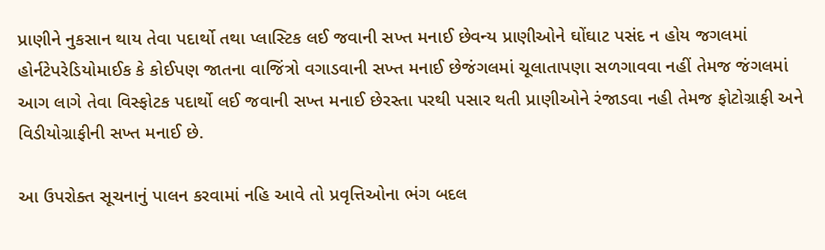પ્રાણીને નુકસાન થાય તેવા પદાર્થો તથા પ્લાસ્ટિક લઈ જવાની સખ્ત મનાઈ છેવન્ય પ્રાણીઓને ઘોંઘાટ પસંદ ન હોય જગલમાં હોર્નટેપરેડિયોમાઈક કે કોઈપણ જાતના વાજિંત્રો વગાડવાની સખ્ત મનાઈ છેજંગલમાં ચૂલાતાપણા સળગાવવા નહીં તેમજ જંગલમાં આગ લાગે તેવા વિસ્ફોટક પદાર્થો લઈ જવાની સખ્ત મનાઈ છેરસ્તા પરથી પસાર થતી પ્રાણીઓને રંજાડવા નહી તેમજ ફોટોગ્રાફી અને વિડીયોગ્રાફીની સખ્ત મનાઈ છે.

આ ઉપરોક્ત સૂચનાનું પાલન કરવામાં નહિ આવે તો પ્રવૃત્તિઓના ભંગ બદલ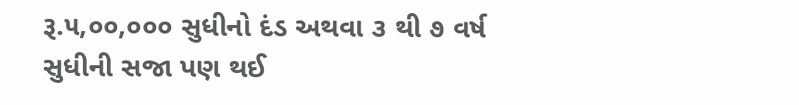રૂ.૫,૦૦,૦૦૦ સુધીનો દંડ અથવા ૩ થી ૭ વર્ષ સુધીની સજા પણ થઈ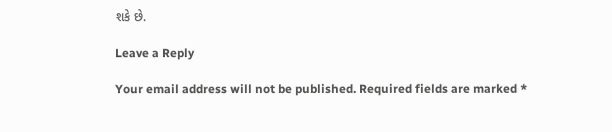શકે છે.

Leave a Reply

Your email address will not be published. Required fields are marked *